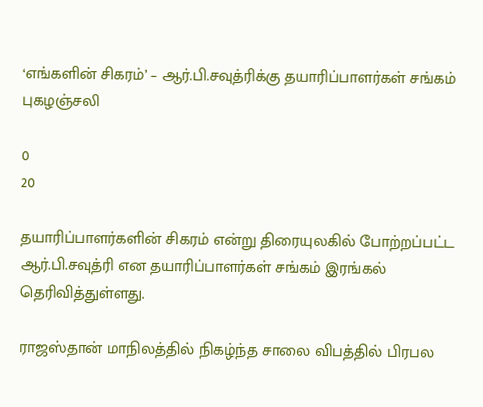‘எங்களின் சிகரம்’ – ஆர்.பி.சவுத்ரிக்கு தயாரிப்பாளர்கள் சங்கம் புகழஞ்சலி

0
20

தயாரிப்பாளர்களின் சிகரம் என்று திரையுலகில் போற்றப்பட்ட ஆர்.பி.சவுத்ரி என தயாரிப்பாளர்கள் சங்கம் இரங்கல் தெரிவித்துள்ளது.

ராஜஸ்தான் மாநிலத்தில் நிகழ்ந்த சாலை விபத்தில் பிரபல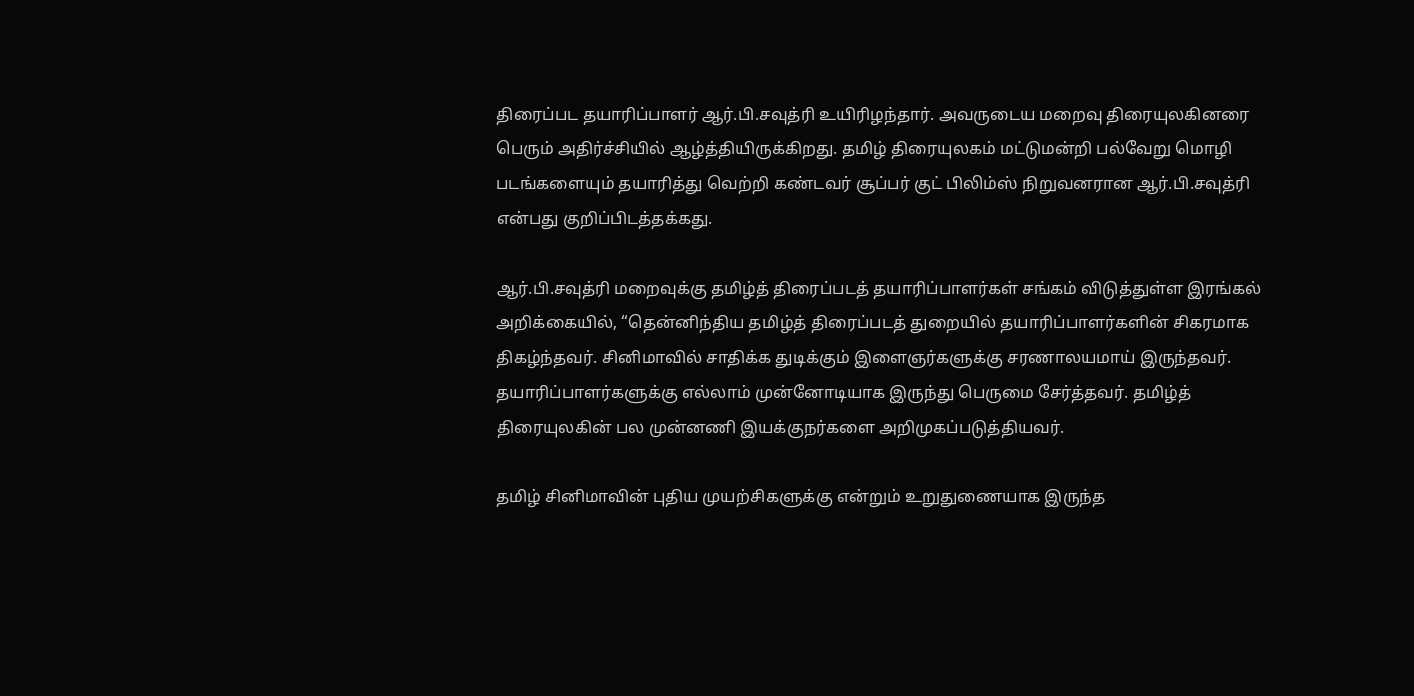திரைப்பட தயாரிப்பாளர் ஆர்.பி.சவுத்ரி உயிரிழந்தார். அவருடைய மறைவு திரையுலகினரை பெரும் அதிர்ச்சியில் ஆழ்த்தியிருக்கிறது. தமிழ் திரையுலகம் மட்டுமன்றி பல்வேறு மொழி படங்களையும் தயாரித்து வெற்றி கண்டவர் சூப்பர் குட் பிலிம்ஸ் நிறுவனரான ஆர்.பி.சவுத்ரி என்பது குறிப்பிடத்தக்கது.

ஆர்.பி.சவுத்ரி மறைவுக்கு தமிழ்த் திரைப்படத் தயாரிப்பாளர்கள் சங்கம் விடுத்துள்ள இரங்கல் அறிக்கையில், “தென்னிந்திய தமிழ்த் திரைப்படத் துறையில் தயாரிப்பாளர்களின் சிகரமாக திகழ்ந்தவர். சினிமாவில் சாதிக்க துடிக்கும் இளைஞர்களுக்கு சரணாலயமாய் இருந்தவர். தயாரிப்பாளர்களுக்கு எல்லாம் முன்னோடியாக இருந்து பெருமை சேர்த்தவர். தமிழ்த் திரையுலகின் பல முன்னணி இயக்குநர்களை அறிமுகப்படுத்தியவர்.

தமிழ் சினிமாவின் புதிய முயற்சிகளுக்கு என்றும் உறுதுணையாக இருந்த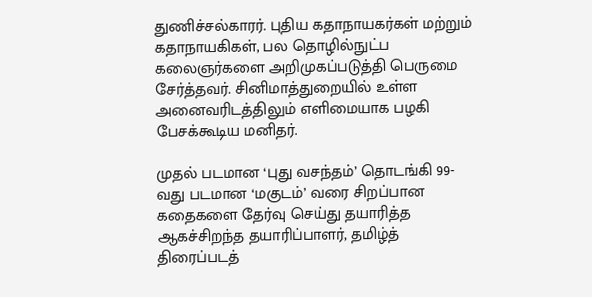துணிச்சல்காரர். புதிய கதாநாயகர்கள் மற்றும் கதாநாயகிகள், பல தொழில்நுட்ப கலைஞர்களை அறிமுகப்படுத்தி பெருமை சேர்த்தவர். சினிமாத்துறையில் உள்ள அனைவரிடத்திலும் எளிமையாக பழகி பேசக்கூடிய மனிதர்.

முதல் படமான ‘புது வசந்தம்’ தொடங்கி 99-வது படமான ‘மகுடம்’ வரை சிறப்பான கதைகளை தேர்வு செய்து தயாரித்த ஆகச்சிறந்த தயாரிப்பாளர், தமிழ்த் திரைப்படத்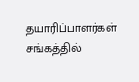தயாரிப்பாளர்கள் சங்கத்தில்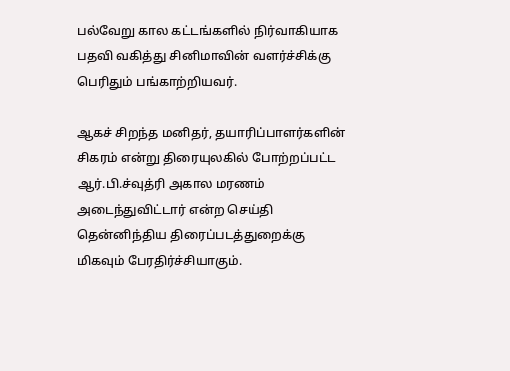பல்வேறு கால கட்டங்களில் நிர்வாகியாக பதவி வகித்து சினிமாவின் வளர்ச்சிக்கு பெரிதும் பங்காற்றியவர்.

ஆகச் சிறந்த மனிதர், தயாரிப்பாளர்களின் சிகரம் என்று திரையுலகில் போற்றப்பட்ட ஆர்.பி.ச்வுத்ரி அகால மரணம் அடைந்துவிட்டார் என்ற செய்தி தென்னிந்திய திரைப்படத்துறைக்கு மிகவும் பேரதிர்ச்சியாகும்.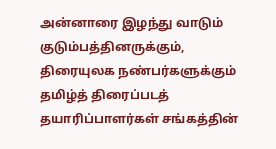அன்னாரை இழந்து வாடும் குடும்பத்தினருக்கும், திரையுலக நண்பர்களுக்கும் தமிழ்த் திரைப்படத் தயாரிப்பாளர்கள் சங்கத்தின்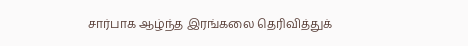சார்பாக ஆழ்ந்த இரங்கலை தெரிவித்துக்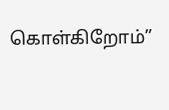கொள்கிறோம்”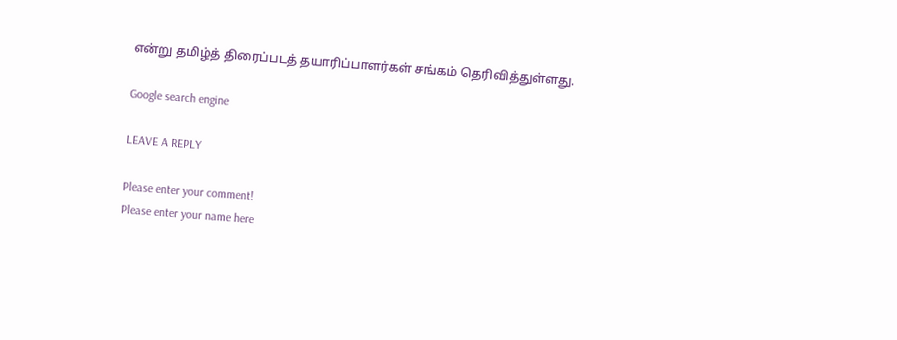என்று தமிழ்த் திரைப்படத் தயாரிப்பாளர்கள் சங்கம் தெரிவித்துள்ளது.

Google search engine

LEAVE A REPLY

Please enter your comment!
Please enter your name here